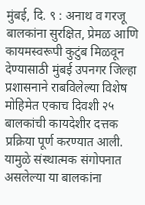मुंबई, दि. ९ : अनाथ व गरजू बालकांना सुरक्षित, प्रेमळ आणि कायमस्वरूपी कुटुंब मिळवून देण्यासाठी मुंबई उपनगर जिल्हा प्रशासनाने राबविलेल्या विशेष मोहिमेत एकाच दिवशी २५ बालकांची कायदेशीर दत्तक प्रक्रिया पूर्ण करण्यात आली. यामुळे संस्थात्मक संगोपनात असलेल्या या बालकांना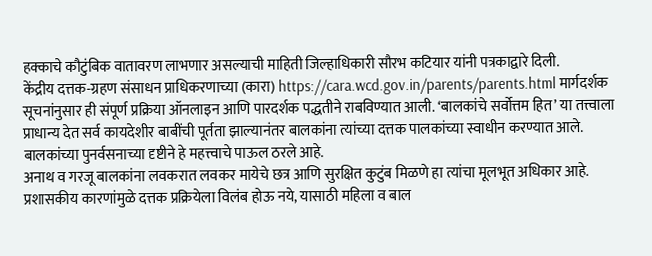हक्काचे कौटुंबिक वातावरण लाभणार असल्याची माहिती जिल्हाधिकारी सौरभ कटियार यांनी पत्रकाद्वारे दिली.
केंद्रीय दत्तक-ग्रहण संसाधन प्राधिकरणाच्या (कारा) https://cara.wcd.gov.in/parents/parents.html मार्गदर्शक सूचनांनुसार ही संपूर्ण प्रक्रिया ऑनलाइन आणि पारदर्शक पद्धतीने राबविण्यात आली. ‘बालकांचे सर्वोत्तम हित’ या तत्त्वाला प्राधान्य देत सर्व कायदेशीर बाबींची पूर्तता झाल्यानंतर बालकांना त्यांच्या दत्तक पालकांच्या स्वाधीन करण्यात आले. बालकांच्या पुनर्वसनाच्या दृष्टीने हे महत्त्वाचे पाऊल ठरले आहे.
अनाथ व गरजू बालकांना लवकरात लवकर मायेचे छत्र आणि सुरक्षित कुटुंब मिळणे हा त्यांचा मूलभूत अधिकार आहे. प्रशासकीय कारणांमुळे दत्तक प्रक्रियेला विलंब होऊ नये, यासाठी महिला व बाल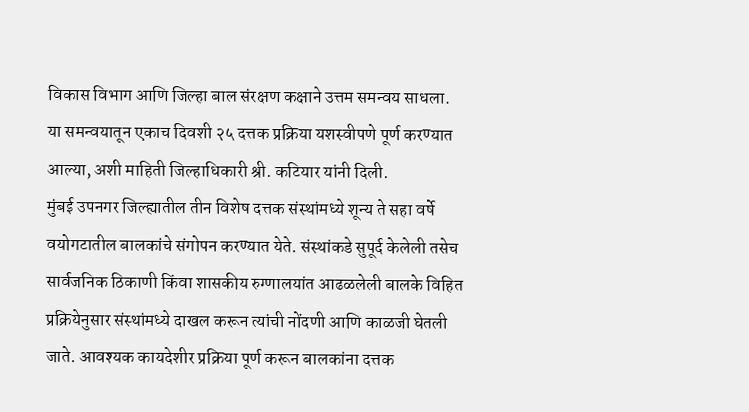विकास विभाग आणि जिल्हा बाल संरक्षण कक्षाने उत्तम समन्वय साधला. या समन्वयातून एकाच दिवशी २५ दत्तक प्रक्रिया यशस्वीपणे पूर्ण करण्यात आल्या, अशी माहिती जिल्हाधिकारी श्री. कटियार यांनी दिली.
मुंबई उपनगर जिल्ह्यातील तीन विशेष दत्तक संस्थांमध्ये शून्य ते सहा वर्षे वयोगटातील बालकांचे संगोपन करण्यात येते. संस्थांकडे सुपूर्द केलेली तसेच सार्वजनिक ठिकाणी किंवा शासकीय रुग्णालयांत आढळलेली बालके विहित प्रक्रियेनुसार संस्थांमध्ये दाखल करून त्यांची नोंदणी आणि काळजी घेतली जाते. आवश्यक कायदेशीर प्रक्रिया पूर्ण करून बालकांना दत्तक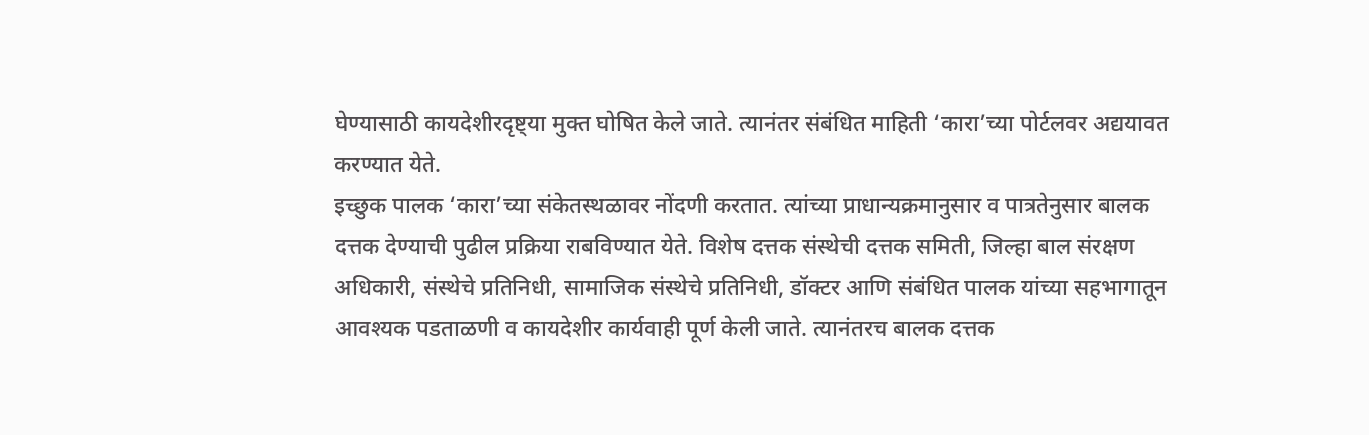घेण्यासाठी कायदेशीरदृष्ट्या मुक्त घोषित केले जाते. त्यानंतर संबंधित माहिती ‘कारा’च्या पोर्टलवर अद्ययावत करण्यात येते.
इच्छुक पालक ‘कारा’च्या संकेतस्थळावर नोंदणी करतात. त्यांच्या प्राधान्यक्रमानुसार व पात्रतेनुसार बालक दत्तक देण्याची पुढील प्रक्रिया राबविण्यात येते. विशेष दत्तक संस्थेची दत्तक समिती, जिल्हा बाल संरक्षण अधिकारी, संस्थेचे प्रतिनिधी, सामाजिक संस्थेचे प्रतिनिधी, डॉक्टर आणि संबंधित पालक यांच्या सहभागातून आवश्यक पडताळणी व कायदेशीर कार्यवाही पूर्ण केली जाते. त्यानंतरच बालक दत्तक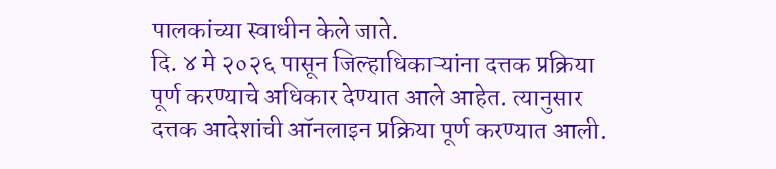पालकांच्या स्वाधीन केले जाते.
दि. ४ मे २०२६ पासून जिल्हाधिकाऱ्यांना दत्तक प्रक्रिया पूर्ण करण्याचे अधिकार देण्यात आले आहेत. त्यानुसार दत्तक आदेशांची ऑनलाइन प्रक्रिया पूर्ण करण्यात आली.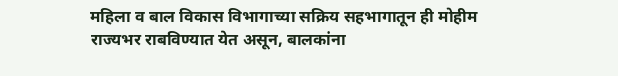महिला व बाल विकास विभागाच्या सक्रिय सहभागातून ही मोहीम राज्यभर राबविण्यात येत असून, बालकांना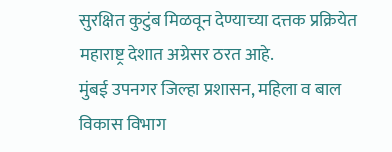सुरक्षित कुटुंब मिळवून देण्याच्या दत्तक प्रक्रियेत महाराष्ट्र देशात अग्रेसर ठरत आहे.
मुंबई उपनगर जिल्हा प्रशासन, महिला व बाल विकास विभाग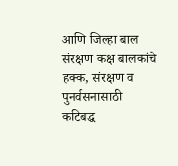आणि जिल्हा बाल संरक्षण कक्ष बालकांचे हक्क, संरक्षण व पुनर्वसनासाठी कटिबद्ध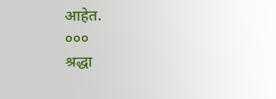आहेत.
०००
श्रद्धा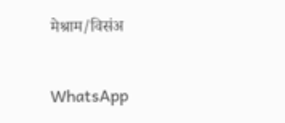मेश्राम/विसंअ

WhatsApp